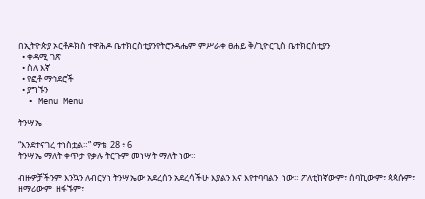በኢትዮጵያ ኦርቶዶክስ ተዋሕዶ ቤተክርስቲያንየትሮንዳሔም ምሥራቀ ፀሐይ ቅ/ጊዮርጊስ ቤተክርስቲያን
  • ቀዳሚ ገጽ
  • ስለ እኛ
  • የፎቶ ማኅደሮች
  • ያግኙን
  • Menu Menu

ትንሣኤ

“እንደተናገረ ተነስቷል።” ማቴ  28 ፥ 6
ትንሣኤ ማለት ቀጥታ የቃሉ ትርጉም መነሣት ማለት ነው።

ብዙዎቻችንም እንኳን ለብርሃነ ትንሣኤው አደረሰን አደረሳችሁ እያልን እና እየተባባልን  ነው። ፖለቲከኛውም፣ ሰባኪውም፣ ጳጳሱም፣ ዘማሪውም  ዘፋኙም፣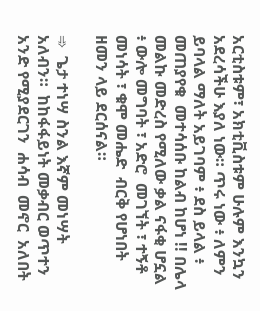አርቲስቱም፣ አክቲቪስቱም ሁሉም እንኳን አደረሳችሁ እያለ ነው። ጥሩ ነው ፥ ለምን ይባላል ማለት አይገባም ፥ ደስ ይላል ፥ መጠያየቁ  መተሳሰቡ ከልብ ከሆነ !! በሌላ መልኩ መድረስ የሚለው ቃል ናፋቂ ሆኗል ፥ ውሎ መግባት ፣ አድሮ  መገኘት ፣ ተኝቶ መነሳት ፣ ቁሞ መሔድ  ብርቅ የሆነበት ዘመን ላይ ደርሰናል።

➾  ጌታ ተነሣ ስንል እኛም መነሣት አለብን።  ከከፋፋይነት መቃብር ወጥተን  አንድ የሚያደርገን  ሐሳብ  መኖር  አለበት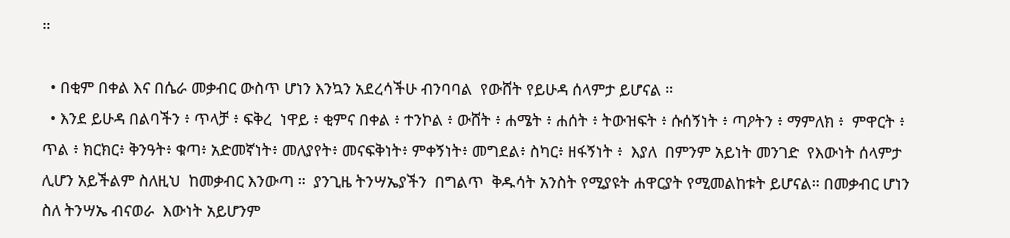።

  • በቂም በቀል እና በሴራ መቃብር ውስጥ ሆነን እንኳን አደረሳችሁ ብንባባል  የውሸት የይሁዳ ሰላምታ ይሆናል ።
  • እንደ ይሁዳ በልባችን ፥ ጥላቻ ፥ ፍቅረ  ነዋይ ፥ ቂምና በቀል ፥ ተንኮል ፥ ውሸት ፥ ሐሜት ፥ ሐሰት ፥ ትውዝፍት ፥ ሱሰኝነት ፥ ጣዖትን ፥ ማምለክ ፥  ምዋርት ፥ ጥል ፥ ክርክር፥ ቅንዓት፥ ቁጣ፥ አድመኛነት፥ መለያየት፥ መናፍቅነት፥ ምቀኝነት፥ መግደል፥ ስካር፥ ዘፋኝነት ፥  እያለ  በምንም አይነት መንገድ  የእውነት ሰላምታ ሊሆን አይችልም ስለዚህ  ከመቃብር እንውጣ ።  ያንጊዜ ትንሣኤያችን  በግልጥ  ቅዱሳት አንስት የሚያዩት ሐዋርያት የሚመልከቱት ይሆናል። በመቃብር ሆነን ስለ ትንሣኤ ብናወራ  እውነት አይሆንም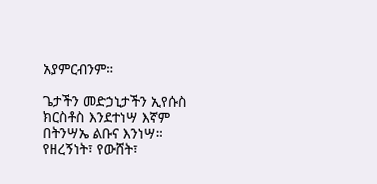አያምርብንም።

ጌታችን መድኃኒታችን ኢየሱስ ክርስቶስ እንደተነሣ እኛም  በትንሣኤ ልቡና እንነሣ። የዘረኝነት፣ የውሸት፣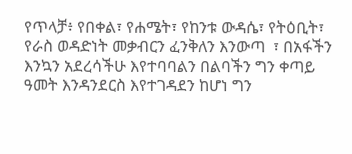የጥላቻ፥ የበቀል፣ የሐሜት፣ የከንቱ ውዳሴ፣ የትዕቢት፣ የራስ ወዳድነት መቃብርን ፈንቅለን እንውጣ  ፣ በአፋችን እንኳን አደረሳችሁ እየተባባልን በልባችን ግን ቀጣይ ዓመት እንዳንደርስ እየተገዳደን ከሆነ ግን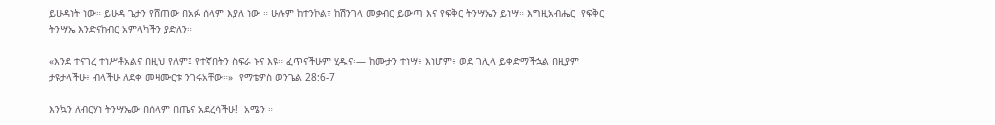ይሁዳነት ነው። ይሁዳ ጌታን የሸጠው በአፉ ሰላም እያለ ነው ። ሁሉም ከተንኮል፣ ከሽንገላ መቃብር ይውጣ እና የፍቅር ትንሣኤን ይነሣ። እግዚአብሔር  የፍቅር  ትንሣኤ እንድናከብር አምላካችን ያድለን።

«እንደ ተናገረ ተነሥቶአልና በዚህ የለም፤ የተኛበትን ስፍራ ኑና እዩ። ፈጥናችሁም ሂዱና፡— ከሙታን ተነሣ፥ እነሆም፥ ወደ ገሊላ ይቀድማችኋል በዚያም ታዩታላችሁ፥ ብላችሁ ለደቀ መዛሙርቱ ንገሩአቸው።»  የማቴዎስ ወንጌል 28:6-7

እንኳን ለብርሃነ ትንሣኤው በሰላም በጤና አደረሳችሁ!  አሜን ።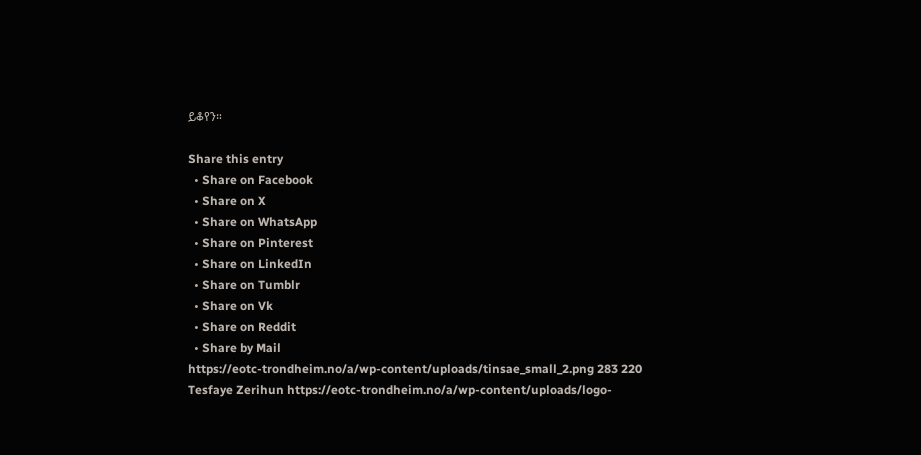ይቆየን።

Share this entry
  • Share on Facebook
  • Share on X
  • Share on WhatsApp
  • Share on Pinterest
  • Share on LinkedIn
  • Share on Tumblr
  • Share on Vk
  • Share on Reddit
  • Share by Mail
https://eotc-trondheim.no/a/wp-content/uploads/tinsae_small_2.png 283 220 Tesfaye Zerihun https://eotc-trondheim.no/a/wp-content/uploads/logo-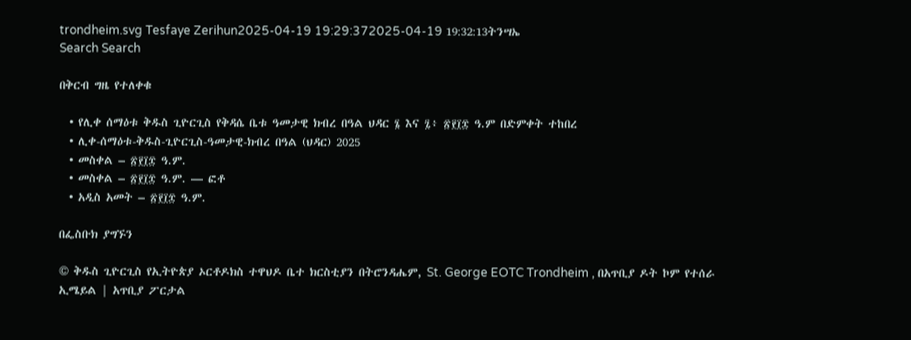trondheim.svg Tesfaye Zerihun2025-04-19 19:29:372025-04-19 19:32:13ትንሣኤ
Search Search

በቅርብ ግዜ የተለቀቁ

  • የሊቀ ሰማዕቱ ቅዱስ ጊዮርጊስ የቅዳሴ ቤቱ ዓመታዊ ክብረ በዓል ህዳር ፮ እና ፯፥ ፳፻፲፰ ዓ.ም በድምቀት ተከበረ
  • ሊቀ-ሰማዕቱ-ቅዱስ-ጊዮርጊስ-ዓመታዊ-ክብረ በዓል (ህዳር) 2025
  • መስቀል – ፳፻፲፰ ዓ.ም.
  • መስቀል – ፳፻፲፰ ዓ.ም. — ፎቶ
  • አዲስ አመት – ፳፻፲፰ ዓ.ም.

በፌስቡክ ያግኙን

© ቅዱስ ጊዮርጊስ የኢትዮጵያ ኦርቶዶክስ ተዋህዶ ቤተ ክርስቲያን በትሮንዳሔም, St. George EOTC Trondheim , በአጥቢያ ዶት ኮም የተሰራ
ኢሜይል | አጥቢያ ፖርታል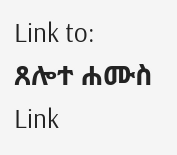Link to: ጸሎተ ሐሙስ Link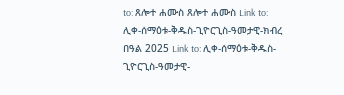to: ጸሎተ ሐሙስ ጸሎተ ሐሙስ Link to: ሊቀ-ሰማዕቱ-ቅዱስ-ጊዮርጊስ-ዓመታዊ-ክብረ በዓል 2025 Link to: ሊቀ-ሰማዕቱ-ቅዱስ-ጊዮርጊስ-ዓመታዊ-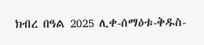ክብረ በዓል 2025 ሊቀ-ሰማዕቱ-ቅዱስ-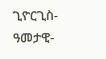ጊዮርጊስ-ዓመታዊ-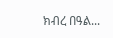ክብረ በዓል...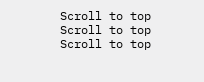Scroll to top Scroll to top Scroll to top